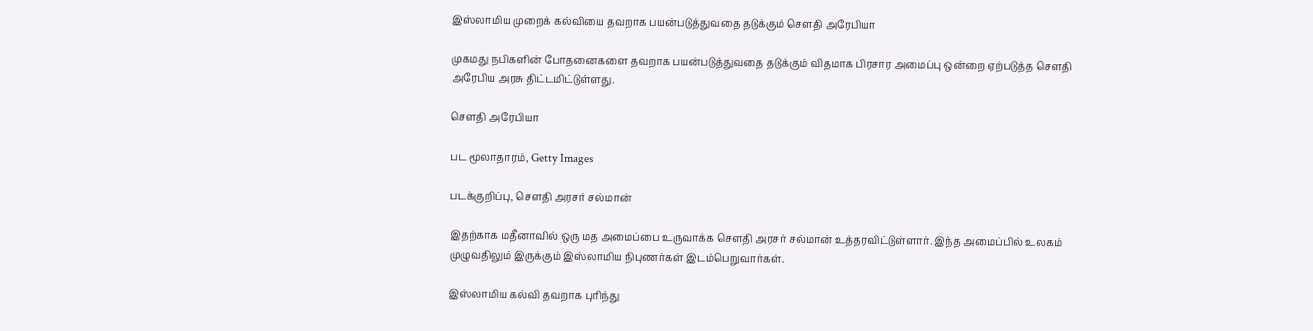இஸ்லாமிய முறைக் கல்வியை தவறாக பயன்படுத்துவதை தடுக்கும் செளதி அரேபியா

முகமது நபிகளின் போதனைகளை தவறாக பயன்படுத்துவதை தடுக்கும் விதமாக பிரசார அமைப்பு ஒன்றை ஏற்படுத்த செளதி அரேபிய அரசு திட்டமிட்டுள்ளது.

செளதி அரேபியா

பட மூலாதாரம், Getty Images

படக்குறிப்பு, செளதி அரசர் சல்மான்

இதற்காக மதீனாவில் ஒரு மத அமைப்பை உருவாக்க செளதி அரசர் சல்மான் உத்தரவிட்டுள்ளார். இந்த அமைப்பில் உலகம் முழுவதிலும் இருக்கும் இஸ்லாமிய நிபுணர்கள் இடம்பெறுவார்கள்.

இஸ்லாமிய கல்வி தவறாக புரிந்து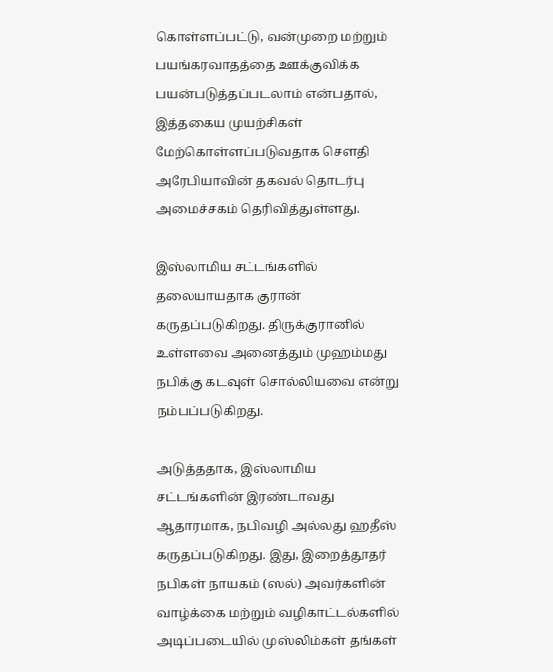கொள்ளப்பட்டு, வன்முறை மற்றும் பயங்கரவாதத்தை ஊக்குவிக்க பயன்படுத்தப்படலாம் என்பதால், இத்தகைய முயற்சிகள் மேற்கொள்ளப்படுவதாக செளதி அரேபியாவின் தகவல் தொடர்பு அமைச்சகம் தெரிவித்துள்ளது.

இஸ்லாமிய சட்டங்களில் தலையாயதாக குரான் கருதப்படுகிறது. திருக்குரானில் உள்ளவை அனைத்தும் முஹம்மது நபிக்கு கடவுள் சொல்லியவை என்று நம்பப்படுகிறது.

அடுத்ததாக, இஸ்லாமிய சட்டங்களின் இரண்டாவது ஆதாரமாக, நபிவழி அல்லது ஹதீஸ் கருதப்படுகிறது. இது, இறைத்தூதர் நபிகள் நாயகம் (ஸல்) அவர்களின் வாழ்க்கை மற்றும் வழிகாட்டல்களில் அடிப்படையில் முஸ்லிம்கள் தங்கள்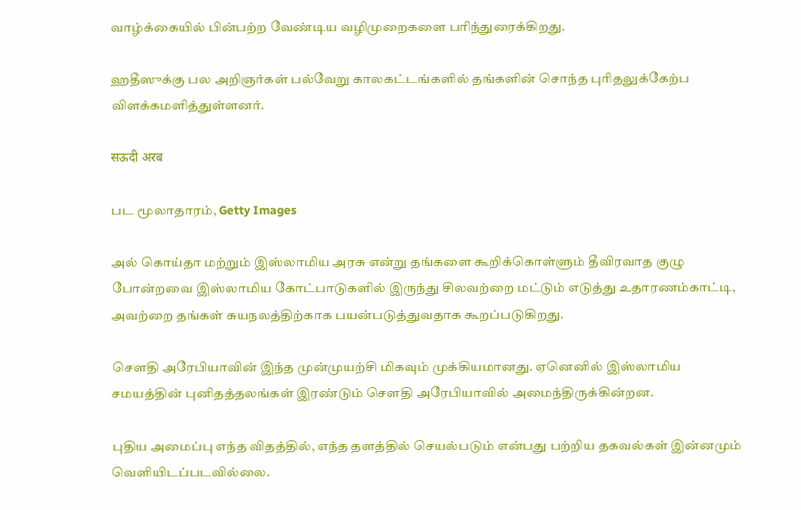வாழ்க்கையில் பின்பற்ற வேண்டிய வழிமுறைகளை பரிந்துரைக்கிறது.

ஹதீஸுக்கு பல அறிஞர்கள் பல்வேறு காலகட்டங்களில் தங்களின் சொந்த புரிதலுக்கேற்ப விளக்கமளித்துள்ளனர்.

सऊदी अरब

பட மூலாதாரம், Getty Images

அல் கொய்தா மற்றும் இஸ்லாமிய அரசு என்று தங்களை கூறிக்கொள்ளும் தீவிரவாத குழு போன்றவை இஸ்லாமிய கோட்பாடுகளில் இருந்து சிலவற்றை மட்டும் எடுத்து உதாரணம்காட்டி, அவற்றை தங்கள் சுயநலத்திற்காக பயன்படுத்துவதாக கூறப்படுகிறது.

செளதி அரேபியாவின் இந்த முன்முயற்சி மிகவும் முக்கியமானது. ஏனெனில் இஸ்லாமிய சமயத்தின் புனிதத்தலங்கள் இரண்டும் செளதி அரேபியாவில் அமைந்திருக்கின்றன.

புதிய அமைப்பு எந்த விதத்தில், எந்த தளத்தில் செயல்படும் என்பது பற்றிய தகவல்கள் இன்னமும் வெளியிடப்படவில்லை.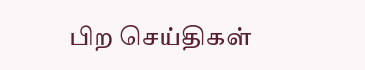பிற செய்திகள்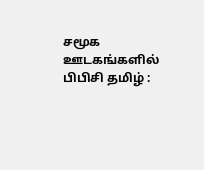சமூக ஊடகங்களில் பிபிசி தமிழ் :